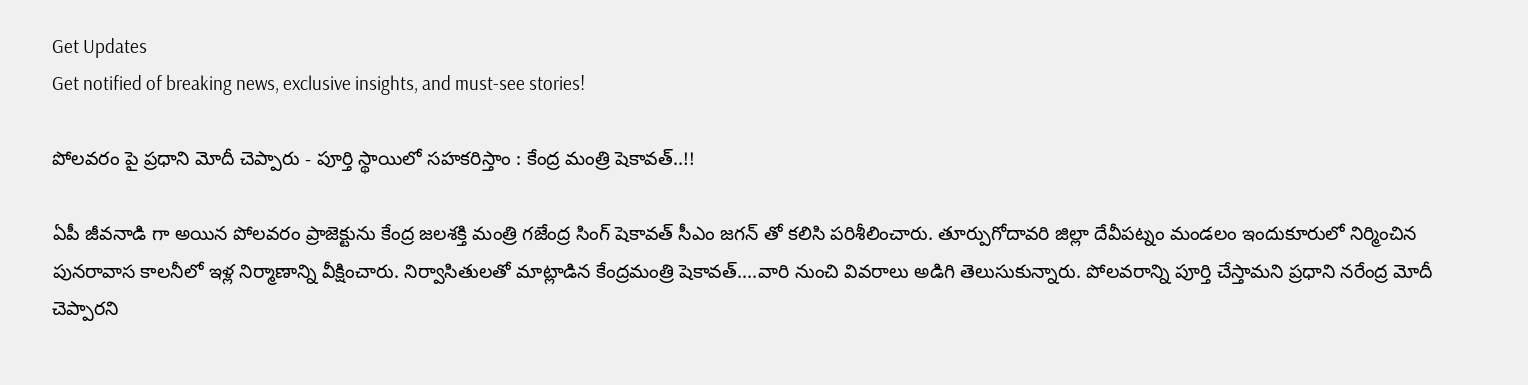Get Updates
Get notified of breaking news, exclusive insights, and must-see stories!

పోలవరం పై ప్రధాని మోదీ చెప్పారు - పూర్తి స్థాయిలో సహకరిస్తాం : కేంద్ర మంత్రి షెకావత్..!!

ఏపీ జీవనాడి గా అయిన పోలవరం ప్రాజెక్టును కేంద్ర జలశక్తి మంత్రి గజేంద్ర సింగ్ షెకావత్ సీఎం జగన్ తో కలిసి పరిశీలించారు. తూర్పుగోదావరి జిల్లా దేవీపట్నం మండలం ఇందుకూరులో నిర్మించిన పునరావాస కాలనీలో ఇళ్ల నిర్మాణాన్ని వీక్షించారు. నిర్వాసితులతో మాట్లాడిన కేంద్రమంత్రి షెకావత్‌....వారి నుంచి వివరాలు అడిగి తెలుసుకున్నారు. పోలవరాన్ని పూర్తి చేస్తామని ప్రధాని నరేంద్ర మోదీ చెప్పారని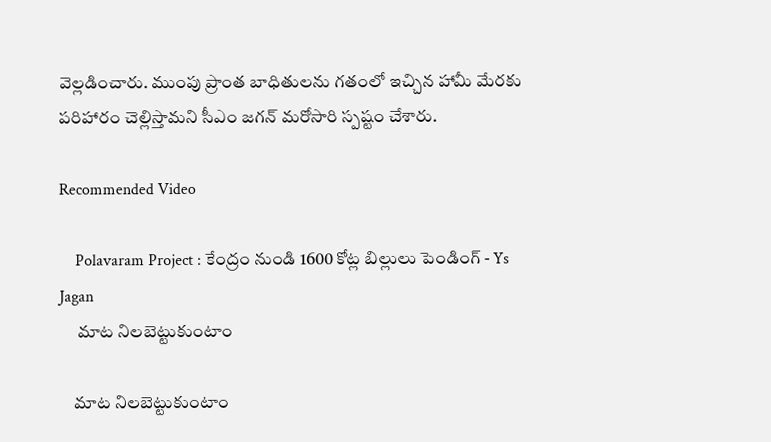వెల్లడించారు. ముంపు ప్రాంత బాధితులను గతంలో ఇచ్చిన హామీ మేరకు పరిహారం చెల్లిస్తామని సీఎం జగన్‌ మరోసారి స్పష్టం చేశారు.

Recommended Video

    Polavaram Project : కేంద్రం నుండి 1600 కోట్ల బిల్లులు పెండింగ్ - Ys Jagan
     మాట నిలబెట్టుకుంటాం

    మాట నిలబెట్టుకుంటాం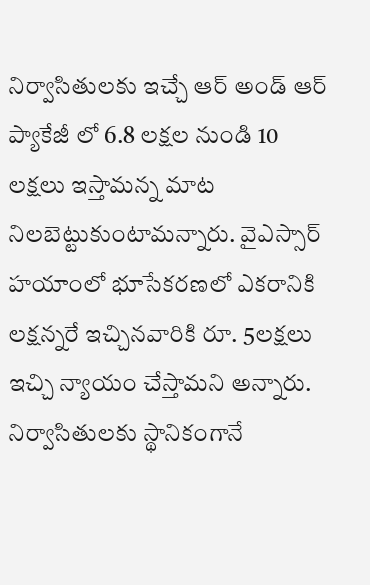నిర్వాసితులకు ఇచ్చే ఆర్ అండ్ ఆర్ ప్యాకేజీ లో 6.8 లక్షల నుండి 10 లక్షలు ఇస్తామన్న మాట నిలబెట్టుకుంటామన్నారు. వైఎస్సార్‌ హయాంలో భూసేకరణలో ఎకరానికి లక్షన్నరే ఇచ్చినవారికి రూ. 5లక్షలు ఇచ్చి న్యాయం చేస్తామని అన్నారు. నిర్వాసితులకు స్థానికంగానే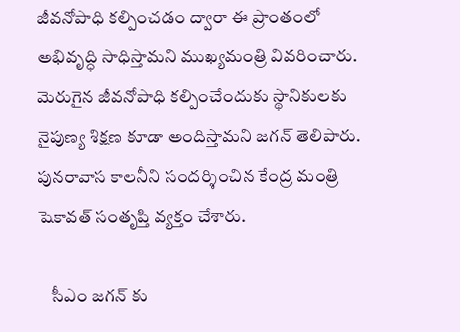జీవనోపాధి కల్పించడం ద్వారా ఈ ప్రాంతంలో అభివృద్ధి సాధిస్తామని ముఖ్యమంత్రి వివరించారు. మెరుగైన జీవనోపాధి కల్పించేందుకు స్థానికులకు నైపుణ్య శిక్షణ కూడా అందిస్తామని జగన్ తెలిపారు. పునరావాస కాలనీని సందర్శించిన కేంద్ర మంత్రి షెకావత్ సంతృప్తి వ్యక్తం చేశారు.

    సీఎం జగన్ కు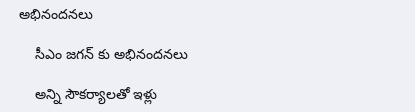అభినందనలు

    సీఎం జగన్ కు అభినందనలు

    అన్ని సౌకర్యాలతో ఇళ్లు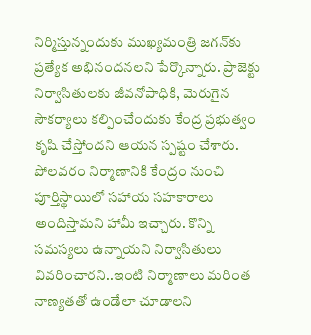నిర్మిస్తున్నందుకు ముఖ్యమంత్రి జగన్‌కు ప్రత్యేక అభినందనలని పేర్కొన్నారు. ప్రాజెక్టు నిర్వాసితులకు జీవనోపాధికి, మెరుగైన సౌకర్యాలు కల్పించేందుకు కేంద్ర ప్రభుత్వం కృషి చేస్తోందని ఆయన స్పష్టం చేశారు. పోలవరం నిర్మాణానికి కేంద్రం నుంచి పూర్తిస్థాయిలో సహాయ సహకారాలు అందిస్తామని హామీ ఇచ్చారు. కొన్ని సమస్యలు ఉన్నాయని నిర్వాసితులు వివరించారని..ఇంటి నిర్మాణాలు మరింత నాణ్యతతో ఉండేలా చూడాలని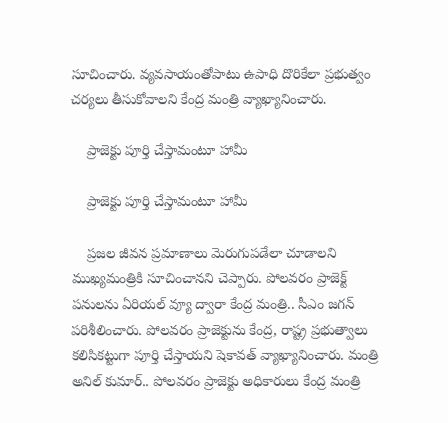సూచించారు. వ్యవసాయంతోపాటు ఉపాధి దొరికేలా ప్రభుత్వం చర్యలు తీసుకోవాలని కేంద్ర మంత్రి వ్యాఖ్యానించారు.

    ప్రాజెక్టు పూర్తి చేస్తామంటూ హామీ

    ప్రాజెక్టు పూర్తి చేస్తామంటూ హామీ

    ప్రజల జీవన ప్రమాణాలు మెరుగుపడేలా చూడాలని ముఖ్యమంత్రికి సూచించానని చెప్పారు. పోలవరం ప్రాజెక్ట్‌ పనులను ఏరియల్‌ వ్యూ ద్వారా కేంద్ర మంత్రి.. సీఎం జగన్ పరిశీలించారు. పోలవరం ప్రాజెక్టును కేంద్ర, రాష్ట్ర ప్రభుత్వాలు కలిసికట్టుగా పూర్తి చేస్తాయని షెకావత్‌ వ్యాఖ్యానించారు. మంత్రి అనిల్ కుమార్.. పోలవరం ప్రాజెక్టు అధికారులు కేంద్ర మంత్రి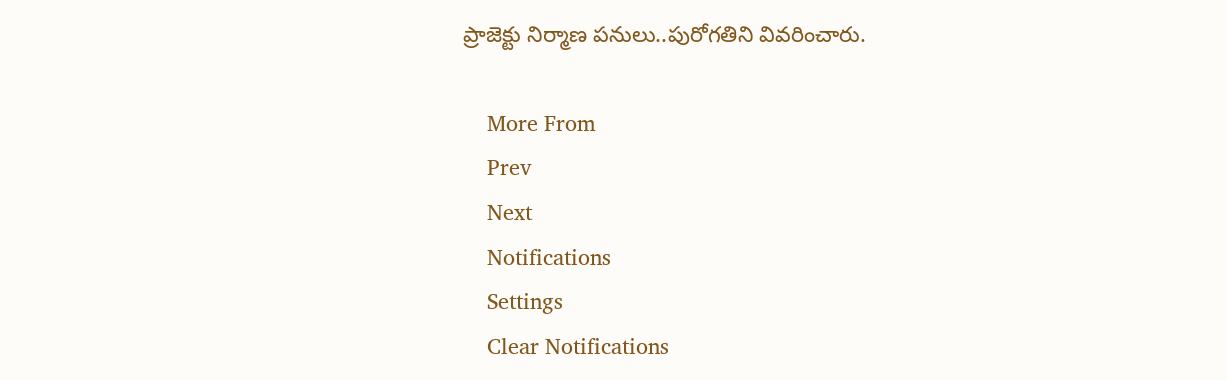ప్రాజెక్టు నిర్మాణ పనులు..పురోగతిని వివరించారు.

    More From
    Prev
    Next
    Notifications
    Settings
    Clear Notifications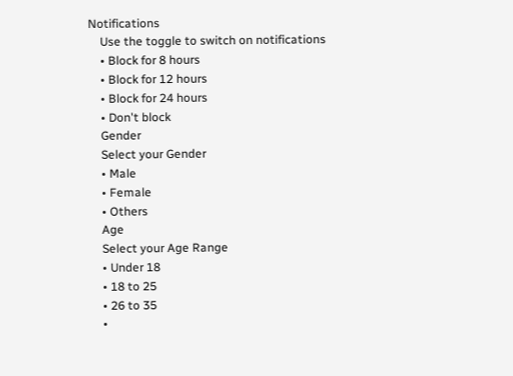Notifications
    Use the toggle to switch on notifications
    • Block for 8 hours
    • Block for 12 hours
    • Block for 24 hours
    • Don't block
    Gender
    Select your Gender
    • Male
    • Female
    • Others
    Age
    Select your Age Range
    • Under 18
    • 18 to 25
    • 26 to 35
    •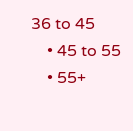36 to 45
    • 45 to 55
    • 55+